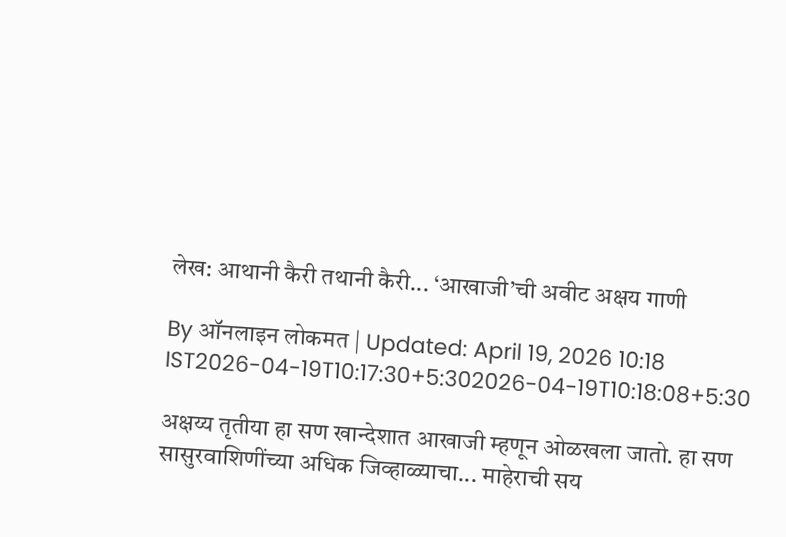लेख: आथानी कैरी तथानी कैरी... ‘आखाजी’ची अवीट अक्षय गाणी

By ऑनलाइन लोकमत | Updated: April 19, 2026 10:18 IST2026-04-19T10:17:30+5:302026-04-19T10:18:08+5:30

अक्षय्य तृतीया हा सण खान्देशात आखाजी म्हणून ओळखला जातो. हा सण सासुरवाशिणींच्या अधिक जिव्हाळ्याचा... माहेराची सय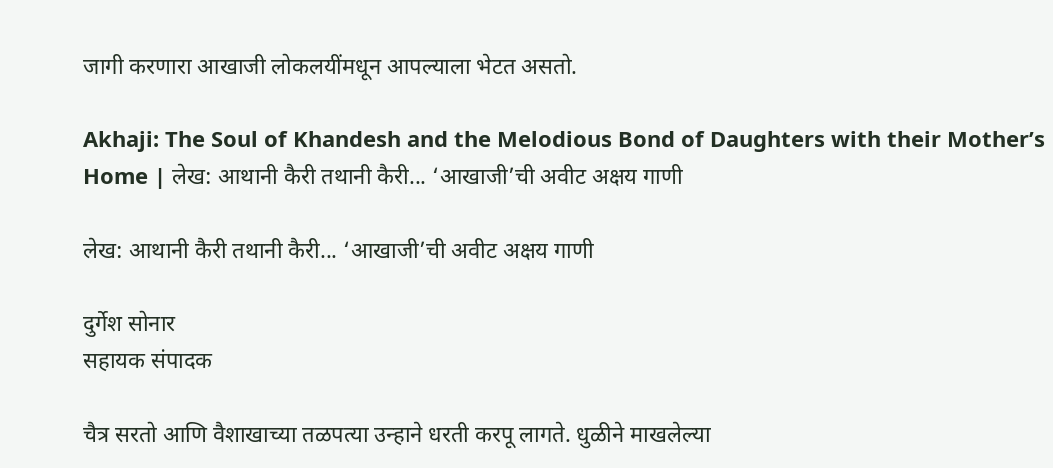जागी करणारा आखाजी लोकलयींमधून आपल्याला भेटत असतो.

Akhaji: The Soul of Khandesh and the Melodious Bond of Daughters with their Mother’s Home | लेख: आथानी कैरी तथानी कैरी... ‘आखाजी’ची अवीट अक्षय गाणी

लेख: आथानी कैरी तथानी कैरी... ‘आखाजी’ची अवीट अक्षय गाणी

दुर्गेश सोनार
सहायक संपादक

चैत्र सरतो आणि वैशाखाच्या तळपत्या उन्हाने धरती करपू लागते. धुळीने माखलेल्या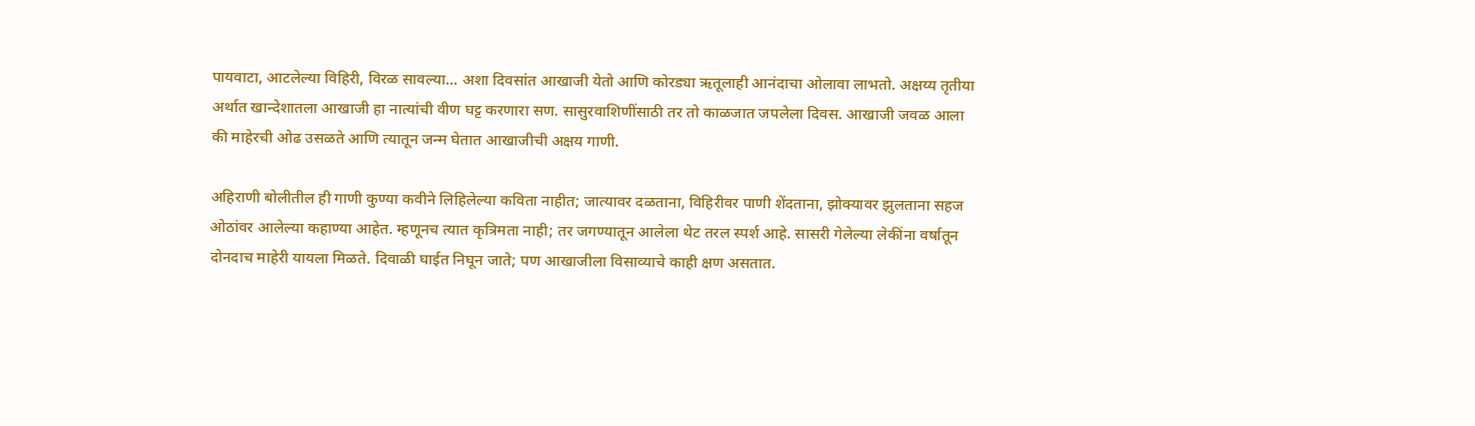पायवाटा, आटलेल्या विहिरी, विरळ सावल्या... अशा दिवसांत आखाजी येतो आणि कोरड्या ऋतूलाही आनंदाचा ओलावा लाभतो. अक्षय्य तृतीया अर्थात खान्देशातला आखाजी हा नात्यांची वीण घट्ट करणारा सण. सासुरवाशिणींसाठी तर तो काळजात जपलेला दिवस. आखाजी जवळ आला की माहेरची ओढ उसळते आणि त्यातून जन्म घेतात आखाजीची अक्षय गाणी.

अहिराणी बोलीतील ही गाणी कुण्या कवीने लिहिलेल्या कविता नाहीत; जात्यावर दळताना, विहिरीवर पाणी शेंदताना, झोक्यावर झुलताना सहज ओठांवर आलेल्या कहाण्या आहेत. म्हणूनच त्यात कृत्रिमता नाही; तर जगण्यातून आलेला थेट तरल स्पर्श आहे. सासरी गेलेल्या लेकींना वर्षातून दोनदाच माहेरी यायला मिळते. दिवाळी घाईत निघून जाते; पण आखाजीला विसाव्याचे काही क्षण असतात.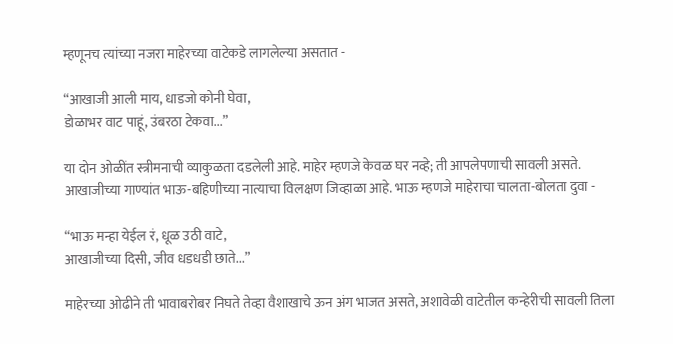म्हणूनच त्यांच्या नजरा माहेरच्या वाटेकडे लागलेल्या असतात -

“आखाजी आली माय, धाडजो कोनी घेवा,
डोळाभर वाट पाहूं, उंबरठा टेकवा...”

या दोन ओळींत स्त्रीमनाची व्याकुळता दडलेली आहे. माहेर म्हणजे केवळ घर नव्हे; ती आपलेपणाची सावली असते.
आखाजीच्या गाण्यांत भाऊ-बहिणीच्या नात्याचा विलक्षण जिव्हाळा आहे. भाऊ म्हणजे माहेराचा चालता-बोलता दुवा -

“भाऊ मन्हा येईल रं, धूळ उठी वाटे,
आखाजीच्या दिसी, जीव धडधडी छाते...”

माहेरच्या ओढीने ती भावाबरोबर निघते तेव्हा वैशाखाचे ऊन अंग भाजत असते, अशावेळी वाटेतील कन्हेरीची सावली तिला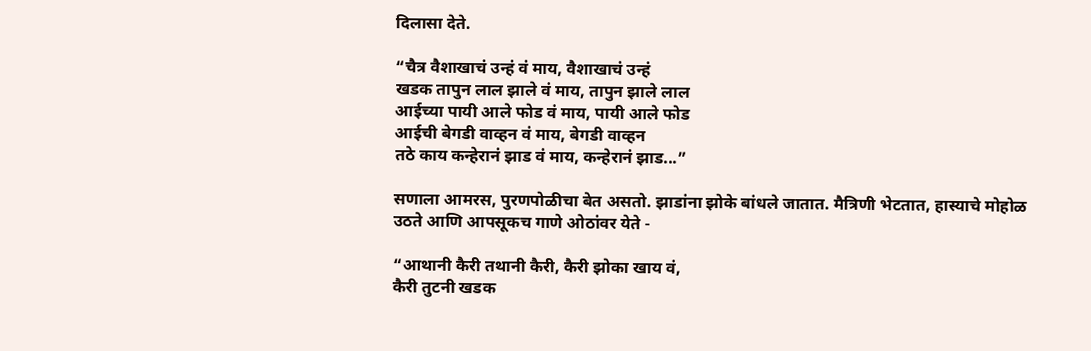दिलासा देते.

“चैत्र वैशाखाचं उन्हं वं माय, वैशाखाचं उन्हं
खडक तापुन लाल झाले वं माय, तापुन झाले लाल
आईच्या पायी आले फोड वं माय, पायी आले फोड
आईची बेगडी वाव्हन वं माय, बेगडी वाव्हन
तठे काय कन्हेरानं झाड वं माय, कन्हेरानं झाड...”

सणाला आमरस, पुरणपोळीचा बेत असतो. झाडांना झोके बांधले जातात. मैत्रिणी भेटतात, हास्याचे मोहोळ उठते आणि आपसूकच गाणे ओठांवर येते -

“आथानी कैरी तथानी कैरी, कैरी झोका खाय वं,
कैरी तुटनी खडक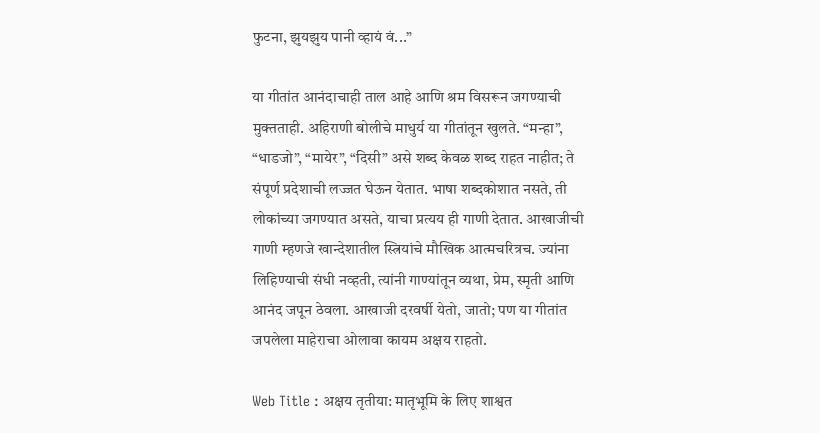फुटना, झुयझुय पानी व्हायं वं...”

या गीतांत आनंदाचाही ताल आहे आणि श्रम विसरून जगण्याची मुक्तताही. अहिराणी बोलीचे माधुर्य या गीतांतून खुलते. “मन्हा”, “धाडजो”, “मायेर”, “दिसी” असे शब्द केवळ शब्द राहत नाहीत; ते संपूर्ण प्रदेशाची लज्जत घेऊन येतात. भाषा शब्दकोशात नसते, ती लोकांच्या जगण्यात असते, याचा प्रत्यय ही गाणी देतात. आखाजीची गाणी म्हणजे खान्देशातील स्त्रियांचे मौखिक आत्मचरित्रच. ज्यांना लिहिण्याची संधी नव्हती, त्यांनी गाण्यांतून व्यथा, प्रेम, स्मृती आणि आनंद जपून ठेवला. आखाजी दरवर्षी येतो, जातो; पण या गीतांत जपलेला माहेराचा ओलावा कायम अक्षय राहतो.

Web Title : अक्षय तृतीया: मातृभूमि के लिए शाश्वत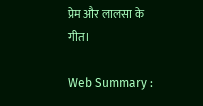प्रेम और लालसा के गीत।

Web Summary :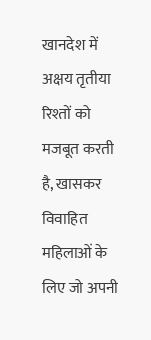खानदेश में अक्षय तृतीया रिश्तों को मजबूत करती है, खासकर विवाहित महिलाओं के लिए जो अपनी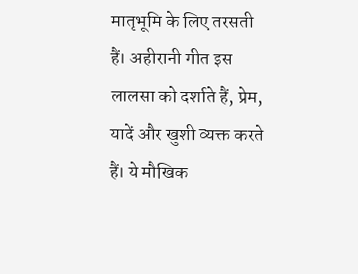मातृभूमि के लिए तरसती हैं। अहीरानी गीत इस लालसा को दर्शाते हैं, प्रेम, यादें और खुशी व्यक्त करते हैं। ये मौखिक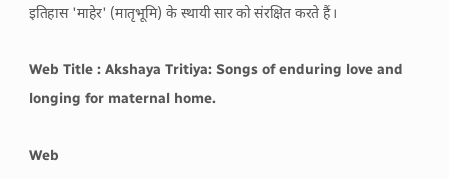इतिहास 'माहेर' (मातृभूमि) के स्थायी सार को संरक्षित करते हैं।

Web Title : Akshaya Tritiya: Songs of enduring love and longing for maternal home.

Web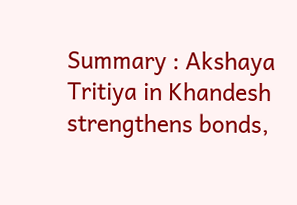Summary : Akshaya Tritiya in Khandesh strengthens bonds,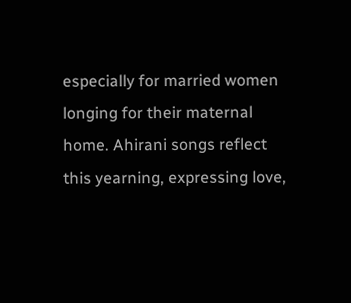especially for married women longing for their maternal home. Ahirani songs reflect this yearning, expressing love,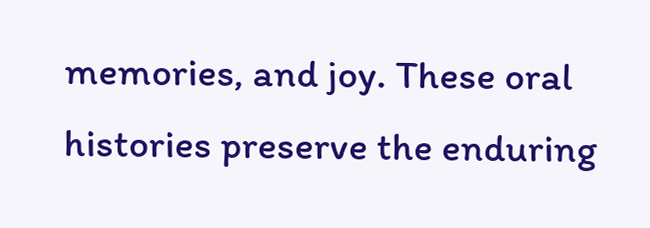memories, and joy. These oral histories preserve the enduring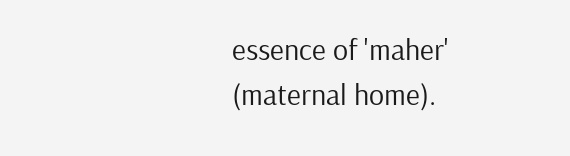essence of 'maher' (maternal home).